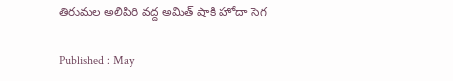తిరుమల అలిపిరి వద్ద అమిత్ షాకి హోదా సెగ

Published : May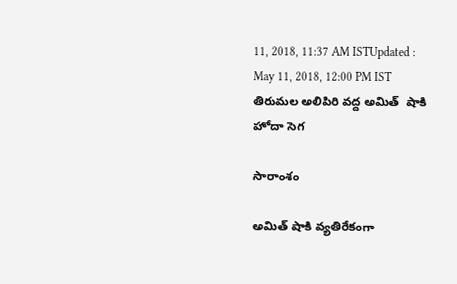11, 2018, 11:37 AM ISTUpdated : May 11, 2018, 12:00 PM IST
తిరుమల అలిపిరి వద్ద అమిత్  షాకి హోదా సెగ

సారాంశం

అమిత్ షాకి వ్యతిరేకంగా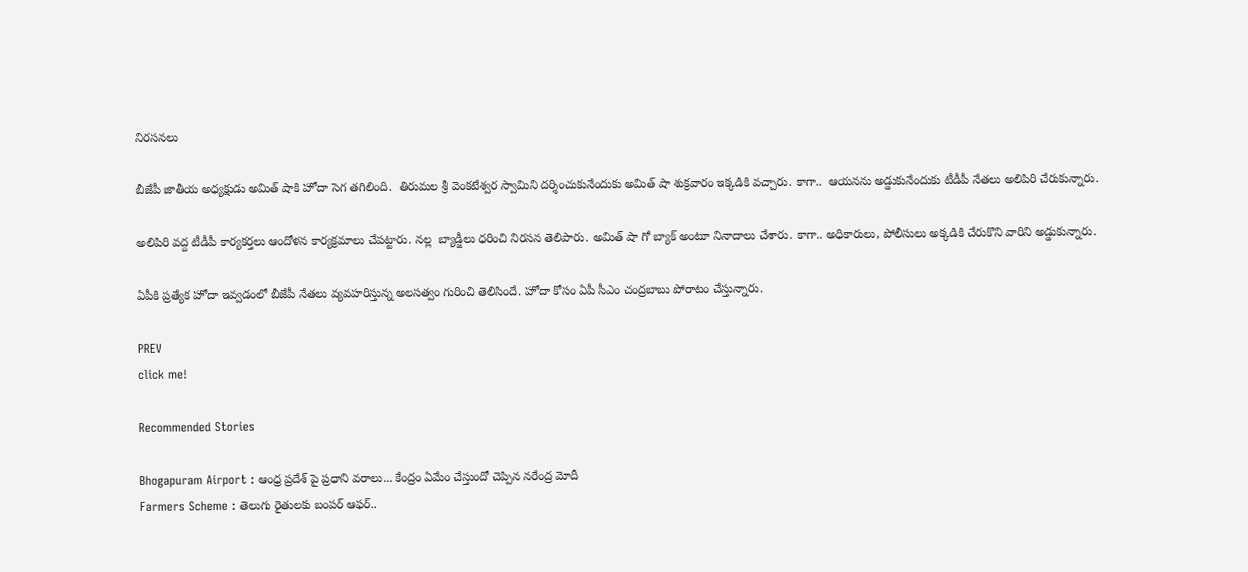నిరసనలు

బీజేపీ జాతీయ అధ్యక్షుడు అమిత్ షాకి హోదా సెగ తగిలింది.  తిరుమల శ్రీ వెంకటేశ్వర స్వామిని దర్శించుకునేందుకు అమిత్ షా శుక్రవారం ఇక్కడికి వచ్చారు. కాగా..  ఆయనను అడ్డుకునేందుకు టీడీపీ నేతలు అలిపిరి చేరుకున్నారు.

అలిపిరి వద్ద టీడీపీ కార్యకర్తలు ఆందోళన కార్యక్రమాలు చేపట్టారు. నల్ల  బ్యాడ్జీలు ధరించి నిరసన తెలిపారు. అమిత్ షా గో బ్యాక్ అంటూ నినాదాలు చేశారు. కాగా.. అధికారులు, పోలీసులు అక్కడికి చేరుకొని వారిని అడ్డుకున్నారు.

ఏపీకి ప్రత్యేక హోదా ఇవ్వడంలో బీజేపీ నేతలు వ్యవహరిస్తున్న అలసత్వం గురించి తెలిసిందే. హోదా కోసం ఏపీ సీఎం చంద్రబాబు పోరాటం చేస్తున్నారు.

PREV
click me!

Recommended Stories

Bhogapuram Airport : ఆంధ్ర ప్రదేశ్ పై ప్రధాని వరాలు... కేంద్రం ఏమేం చేస్తుందో చెప్పిన నరేంద్ర మోదీ
Farmers Scheme : తెలుగు రైతులకు బంపర్ ఆఫర్..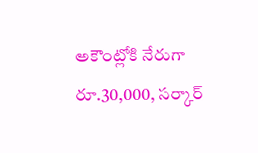అకౌంట్లోకి నేరుగా రూ.30,000, సర్కార్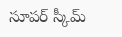సూపర్ స్కీమ్